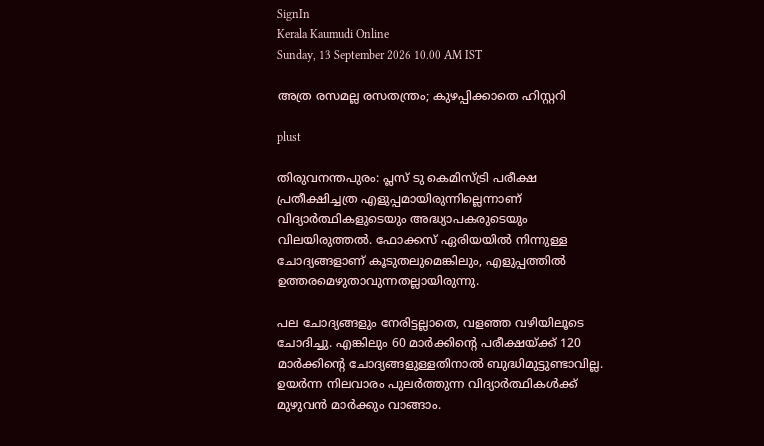SignIn
Kerala Kaumudi Online
Sunday, 13 September 2026 10.00 AM IST

അത്ര രസമല്ല രസതന്ത്രം; കുഴപ്പിക്കാതെ ഹിസ്റ്ററി

plust

തിരുവനന്തപുരം: പ്ലസ് ടു കെമിസ്ട്രി പരീക്ഷ പ്രതീക്ഷിച്ചത്ര എളുപ്പമായിരുന്നില്ലെന്നാണ് വിദ്യാർത്ഥികളുടെയും അദ്ധ്യാപകരുടെയും വിലയിരുത്തൽ. ഫോക്കസ് ഏരിയയിൽ നിന്നുള്ള ചോദ്യങ്ങളാണ് കൂടുതലുമെങ്കിലും, എളുപ്പത്തിൽ ഉത്തരമെഴുതാവുന്നതല്ലായിരുന്നു.

പല ചോദ്യങ്ങളും നേരിട്ടല്ലാതെ, വളഞ്ഞ വഴിയിലൂടെ ചോദിച്ചു. എങ്കിലും 60 മാർക്കിന്റെ പരീക്ഷയ്ക്ക് 120 മാർക്കിന്റെ ചോദ്യങ്ങളുള്ളതിനാൽ ബുദ്ധിമുട്ടുണ്ടാവില്ല. ഉയർന്ന നിലവാരം പുലർത്തുന്ന വിദ്യാർത്ഥികൾക്ക് മുഴുവൻ മാർക്കും വാങ്ങാം.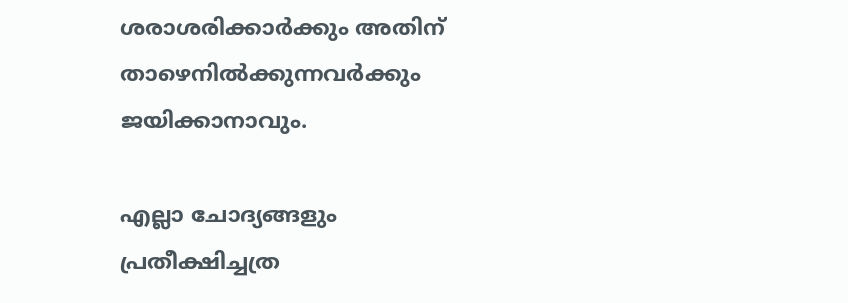ശരാശരിക്കാർക്കും അതിന് താഴെനിൽക്കുന്നവർക്കും ജയിക്കാനാവും.

എല്ലാ ചോദ്യങ്ങളും പ്രതീക്ഷിച്ചത്ര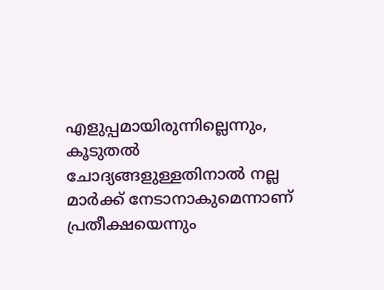എളുപ്പമായിരുന്നില്ലെന്നും, കൂടുതൽ ചോദ്യങ്ങളുള്ളതിനാൽ നല്ല മാർക്ക് നേടാനാകുമെന്നാണ് പ്രതീക്ഷയെന്നും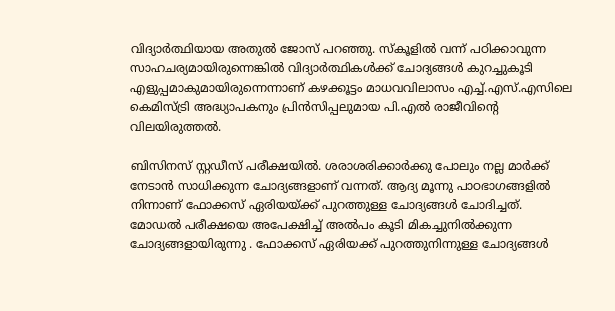വിദ്യാർത്ഥിയായ അതുൽ ജോസ് പറഞ്ഞു. സ്കൂളിൽ വന്ന് പഠിക്കാവുന്ന സാഹചര്യമായിരുന്നെങ്കിൽ വിദ്യാർത്ഥികൾക്ക് ചോദ്യങ്ങൾ കുറച്ചുകൂടി എളുപ്പമാകുമായിരുന്നെന്നാണ് കഴക്കൂട്ടം മാധവവിലാസം എച്ച്.എസ്.എസിലെ കെമിസ്ട്രി അദ്ധ്യാപകനും പ്രിൻസിപ്പലുമായ പി.എൽ രാജീവിന്റെ വിലയിരുത്തൽ.

ബിസിനസ് സ്റ്റഡീസ് പരീക്ഷയിൽ. ശരാശരിക്കാർക്കു പോലും നല്ല മാർക്ക് നേടാൻ സാധിക്കുന്ന ചോദ്യങ്ങളാണ് വന്നത്. ആദ്യ മൂന്നു പാഠഭാഗങ്ങളിൽ നിന്നാണ് ഫോക്കസ് ഏരിയയ്ക്ക് പുറത്തുള്ള ചോദ്യങ്ങൾ ചോദിച്ചത്. മോഡൽ പരീക്ഷയെ അപേക്ഷിച്ച് അൽപം കൂടി മികച്ചുനിൽക്കുന്ന ചോദ്യങ്ങളായിരുന്നു . ഫോക്കസ് ഏരിയക്ക് പുറത്തുനിന്നുള്ള ചോദ്യങ്ങൾ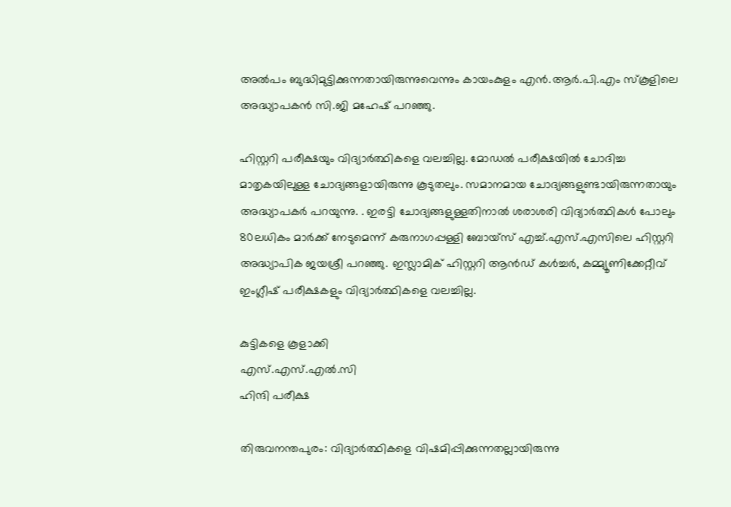അൽപം ബുദ്ധിമുട്ടിക്കുന്നതായിരുന്നുവെന്നും കായംകുളം എൻ.ആർ.പി.എം സ്‌കൂളിലെ അദ്ധ്യാപകൻ സി.ജി മഹേഷ് പറഞ്ഞു.

ഹിസ്റ്ററി പരീക്ഷയും വിദ്യാർത്ഥികളെ വലച്ചില്ല. മോഡൽ പരീക്ഷയിൽ ചോദിച്ച മാതൃകയിലുള്ള ചോദ്യങ്ങളായിരുന്നു കൂടുതലും. സമാനമായ ചോദ്യങ്ങളുണ്ടായിരുന്നതായും അദ്ധ്യാപകർ പറയുന്നു. . ഇരട്ടി ചോദ്യങ്ങളുള്ളതിനാൽ ശരാശരി വിദ്യാർത്ഥികൾ പോലും 80ലധികം മാർക്ക് നേടുമെന്ന് കരുനാഗപ്പള്ളി ബോയ്സ് എച്ച്.എസ്.എസിലെ ഹിസ്റ്ററി അദ്ധ്യാപിക ജയശ്രീ പറഞ്ഞു. ഇസ്ലാമിക് ഹിസ്റ്ററി ആൻഡ് കൾച്ചർ, കമ്മ്യൂണിക്കേറ്റീവ് ഇംഗ്ലീഷ് പരീക്ഷകളും വിദ്യാ‌ർത്ഥികളെ വലച്ചില്ല.

കുട്ടികളെ കൂളാക്കി
എസ്.എസ്.എൽ.സി
ഹിന്ദി പരീക്ഷ

തിരുവനന്തപുരം: വിദ്യാർത്ഥികളെ വിഷമിപ്പിക്കുന്നതല്ലായിരുന്നു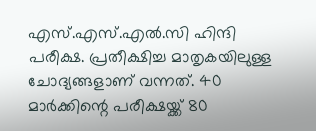എസ്.എസ്.എൽ.സി ഹിന്ദി പരീക്ഷ. പ്രതീക്ഷിച്ച മാതൃകയിലുള്ള ചോദ്യങ്ങളാണ് വന്നത്. 40 മാർക്കിന്റെ പരീക്ഷയ്ക്ക് 80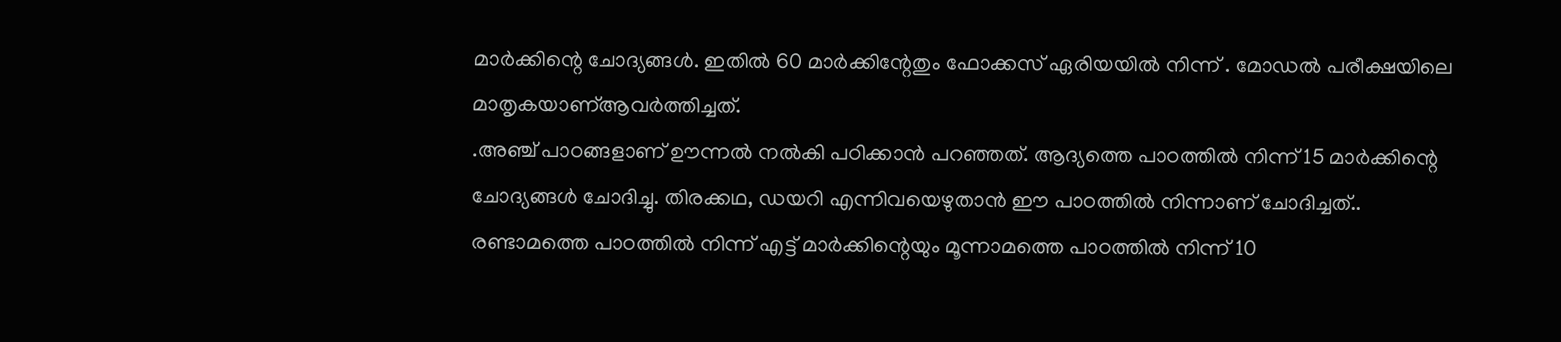മാർക്കിന്റെ ചോദ്യങ്ങൾ. ഇതിൽ 60 മാർക്കിന്റേതും ഫോക്കസ് ഏരിയയിൽ നിന്ന് . മോഡൽ പരീക്ഷയിലെ മാതൃകയാണ്ആവർത്തിച്ചത്.
.അഞ്ച് പാഠങ്ങളാണ് ഊന്നൽ നൽകി പഠിക്കാൻ പറഞ്ഞത്. ആദ്യത്തെ പാഠത്തിൽ നിന്ന് 15 മാർക്കിന്റെ ചോദ്യങ്ങൾ ചോദിച്ചു. തിരക്കഥ, ഡയറി എന്നിവയെഴുതാൻ ഈ പാഠത്തിൽ നിന്നാണ് ചോദിച്ചത്.. രണ്ടാമത്തെ പാഠത്തിൽ നിന്ന് എട്ട് മാർക്കിന്റെയും മൂന്നാമത്തെ പാഠത്തിൽ നിന്ന് 10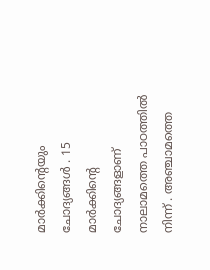മാർക്കിന്റെയും ചോദ്യങ്ങൾ . 15 മാർക്കിന്റെ ചോദ്യങ്ങളാണ് നാലാമത്തെ പാഠത്തിൽ നിന്ന് . അഞ്ചാമത്തെ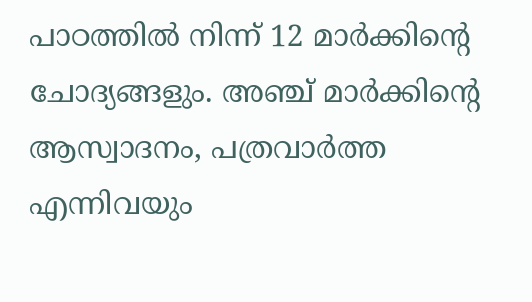പാഠത്തിൽ നിന്ന് 12 മാർക്കിന്റെ ചോദ്യങ്ങളും. അഞ്ച് മാർക്കിന്റെ ആസ്വാദനം, പത്രവാർത്ത എന്നിവയും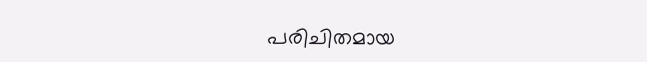പരിചിതമായ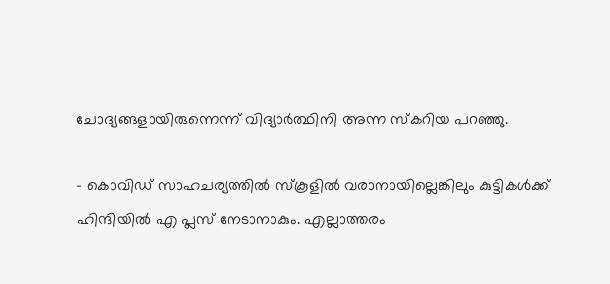ചോദ്യങ്ങളായിരുന്നെന്ന് വിദ്യാർത്ഥിനി അന്ന സ്കറിയ പറഞ്ഞു.

- കൊവിഡ് സാഹചര്യത്തിൽ സ്കൂളിൽ വരാനായില്ലെങ്കിലും കുട്ടികൾക്ക് ഹിന്ദിയിൽ എ പ്ലസ് നേടാനാകും. എല്ലാത്തരം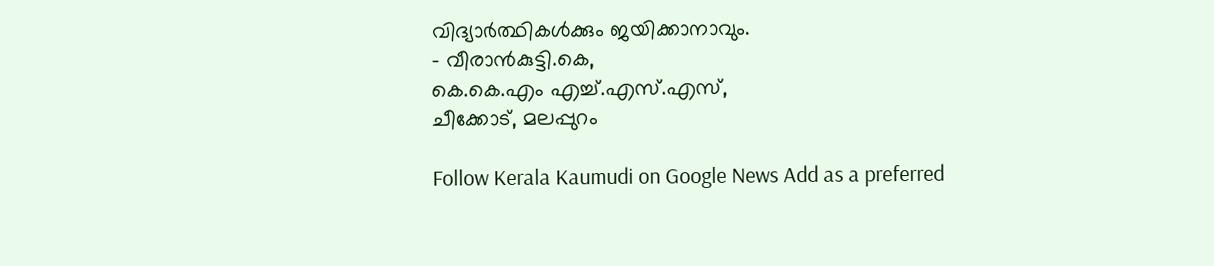വിദ്യാർത്ഥികൾക്കും ജയിക്കാനാവും.
- വീരാൻകുട്ടി.കെ,
കെ.കെ.എം എച്ച്.എസ്.എസ്,
ചീക്കോട്, മലപ്പുറം

Follow Kerala Kaumudi on Google News Add as a preferred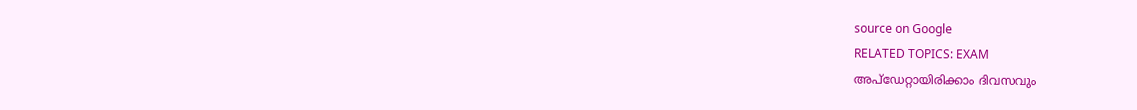source on Google
RELATED TOPICS: EXAM
അപ്ഡേറ്റായിരിക്കാം ദിവസവും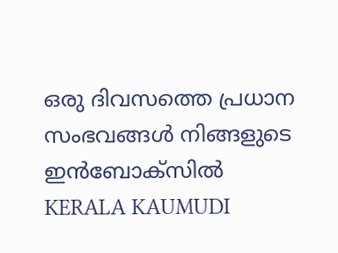ഒരു ദിവസത്തെ പ്രധാന സംഭവങ്ങൾ നിങ്ങളുടെ ഇൻബോക്സിൽ
KERALA KAUMUDI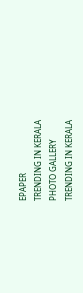EPAPER
TRENDING IN KERALA
PHOTO GALLERY
TRENDING IN KERALA